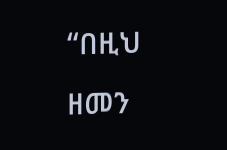“በዚህ ዘመን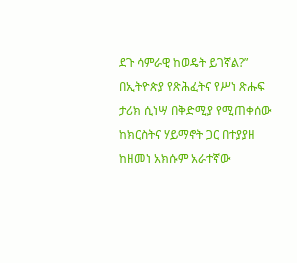ደጉ ሳምራዊ ከወዴት ይገኛል?”
በኢትዮጵያ የጽሕፈትና የሥነ ጽሑፍ ታሪክ ሲነሣ በቅድሚያ የሚጠቀሰው ከክርስትና ሃይማኖት ጋር በተያያዘ ከዘመነ አክሱም አራተኛው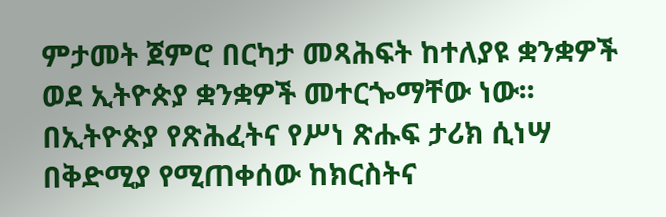ምታመት ጀምሮ በርካታ መጻሕፍት ከተለያዩ ቋንቋዎች ወደ ኢትዮጵያ ቋንቋዎች መተርጐማቸው ነው፡፡
በኢትዮጵያ የጽሕፈትና የሥነ ጽሑፍ ታሪክ ሲነሣ በቅድሚያ የሚጠቀሰው ከክርስትና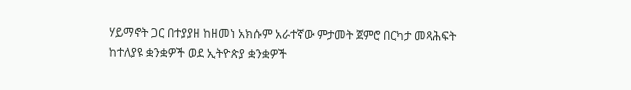ሃይማኖት ጋር በተያያዘ ከዘመነ አክሱም አራተኛው ምታመት ጀምሮ በርካታ መጻሕፍት ከተለያዩ ቋንቋዎች ወደ ኢትዮጵያ ቋንቋዎች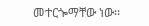መተርጐማቸው ነው፡፡